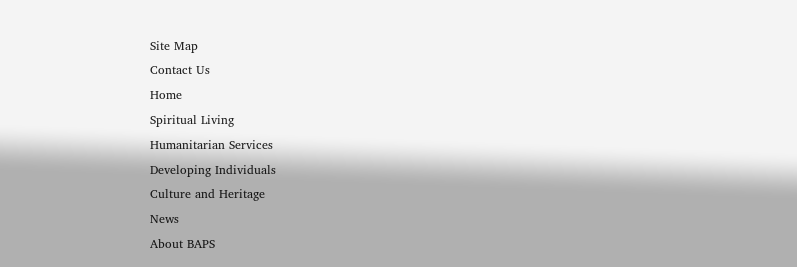Site Map
Contact Us
Home
Spiritual Living
Humanitarian Services
Developing Individuals
Culture and Heritage
News
About BAPS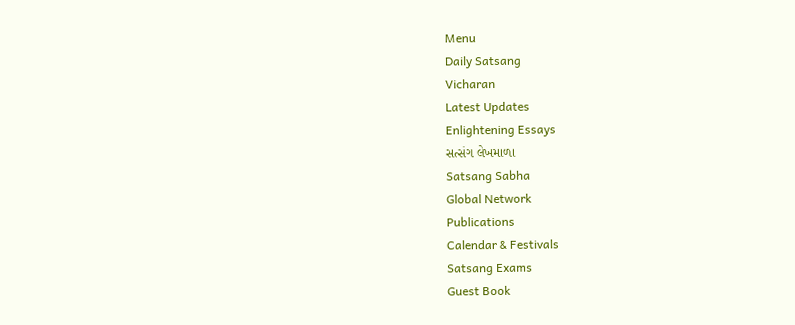Menu
Daily Satsang
Vicharan
Latest Updates
Enlightening Essays
સત્સંગ લેખમાળા
Satsang Sabha
Global Network
Publications
Calendar & Festivals
Satsang Exams
Guest Book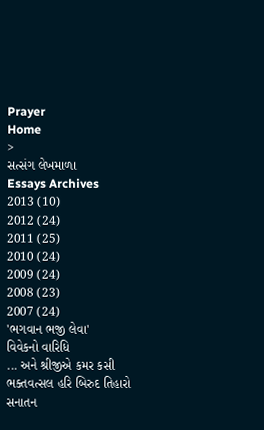Prayer
Home
>
સત્સંગ લેખમાળા
Essays Archives
2013 (10)
2012 (24)
2011 (25)
2010 (24)
2009 (24)
2008 (23)
2007 (24)
'ભગવાન ભજી લેવા'
વિવેકનો વારિધિ
... અને શ્રીજીએ કમર કસી
ભક્તવત્સલ હરિ બિરુદ તિહારો
સનાતન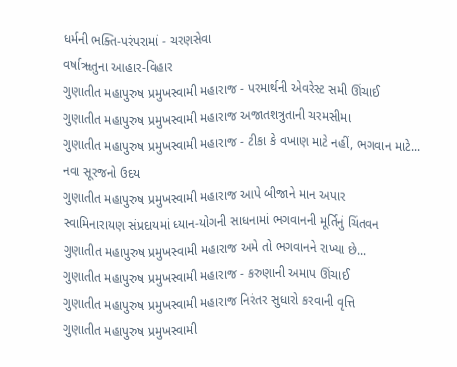ધર્મની ભક્તિ-પરંપરામાં - ચરણસેવા
વર્ષાૠતુના આહાર-વિહાર
ગુણાતીત મહાપુરુષ પ્રમુખસ્વામી મહારાજ - પરમાર્થની એવરેસ્ટ સમી ઊંચાઈ
ગુણાતીત મહાપુરુષ પ્રમુખસ્વામી મહારાજ અજાતશત્રુતાની ચરમસીમા
ગુણાતીત મહાપુરુષ પ્રમુખસ્વામી મહારાજ - ટીકા કે વખાણ માટે નહીં, ભગવાન માટે...
નવા સૂરજનો ઉદય
ગુણાતીત મહાપુરુષ પ્રમુખસ્વામી મહારાજ આપે બીજાને માન અપાર
સ્વામિનારાયણ સંપ્રદાયમાં ધ્યાન-યોગની સાધનામાં ભગવાનની મૂર્તિનું ચિંતવન
ગુણાતીત મહાપુરુષ પ્રમુખસ્વામી મહારાજ અમે તો ભગવાનને રાખ્યા છે...
ગુણાતીત મહાપુરુષ પ્રમુખસ્વામી મહારાજ - કરુણાની અમાપ ઊંચાઈ
ગુણાતીત મહાપુરુષ પ્રમુખસ્વામી મહારાજ નિરંતર સુધારો કરવાની વૃત્તિ
ગુણાતીત મહાપુરુષ પ્રમુખસ્વામી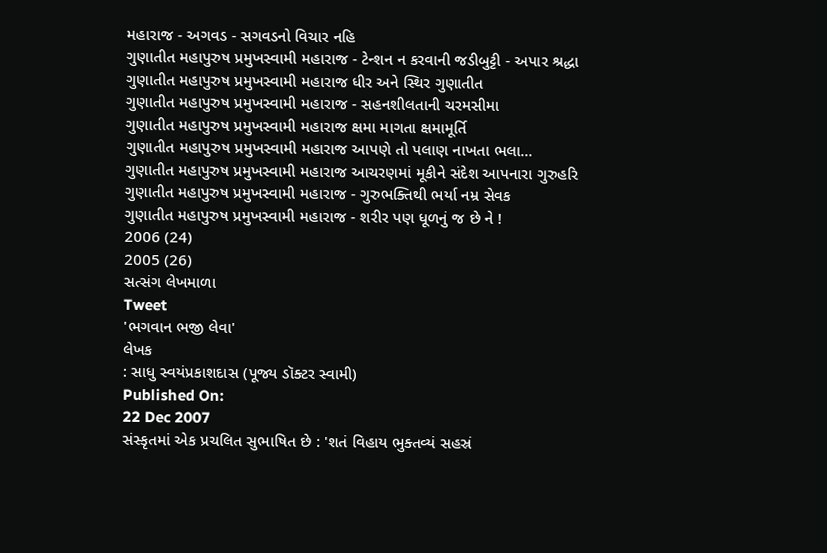મહારાજ - અગવડ - સગવડનો વિચાર નહિ
ગુણાતીત મહાપુરુષ પ્રમુખસ્વામી મહારાજ - ટેન્શન ન કરવાની જડીબુટ્ટી - અપાર શ્રદ્ધા
ગુણાતીત મહાપુરુષ પ્રમુખસ્વામી મહારાજ ધીર અને સ્થિર ગુણાતીત
ગુણાતીત મહાપુરુષ પ્રમુખસ્વામી મહારાજ - સહનશીલતાની ચરમસીમા
ગુણાતીત મહાપુરુષ પ્રમુખસ્વામી મહારાજ ક્ષમા માગતા ક્ષમામૂર્તિ
ગુણાતીત મહાપુરુષ પ્રમુખસ્વામી મહારાજ આપણે તો પલાણ નાખતા ભલા...
ગુણાતીત મહાપુરુષ પ્રમુખસ્વામી મહારાજ આચરણમાં મૂકીને સંદેશ આપનારા ગુરુહરિ
ગુણાતીત મહાપુરુષ પ્રમુખસ્વામી મહારાજ - ગુરુભક્તિથી ભર્યા નમ્ર સેવક
ગુણાતીત મહાપુરુષ પ્રમુખસ્વામી મહારાજ - શરીર પણ ધૂળનું જ છે ને !
2006 (24)
2005 (26)
સત્સંગ લેખમાળા
Tweet
'ભગવાન ભજી લેવા'
લેખક
: સાધુ સ્વયંપ્રકાશદાસ (પૂજ્ય ડૉક્ટર સ્વામી)
Published On:
22 Dec 2007
સંસ્કૃતમાં એક પ્રચલિત સુભાષિત છે : 'શતં વિહાય ભુક્તવ્યં સહસ્રં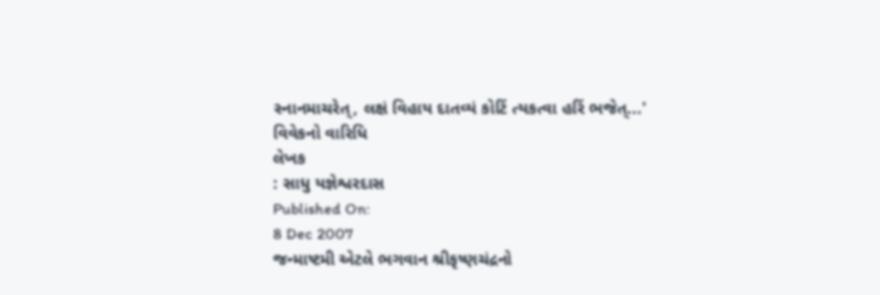સ્નાનમાચરેત્, લક્ષં વિહાય દાતવ્યં કોટિં ત્યકત્વા હરિં ભજેત્...'
વિવેકનો વારિધિ
લેખક
: સાધુ યજ્ઞેશ્વરદાસ
Published On:
8 Dec 2007
જન્માષ્ટમી એટલે ભગવાન શ્રીકૃષ્ણચંદ્રનો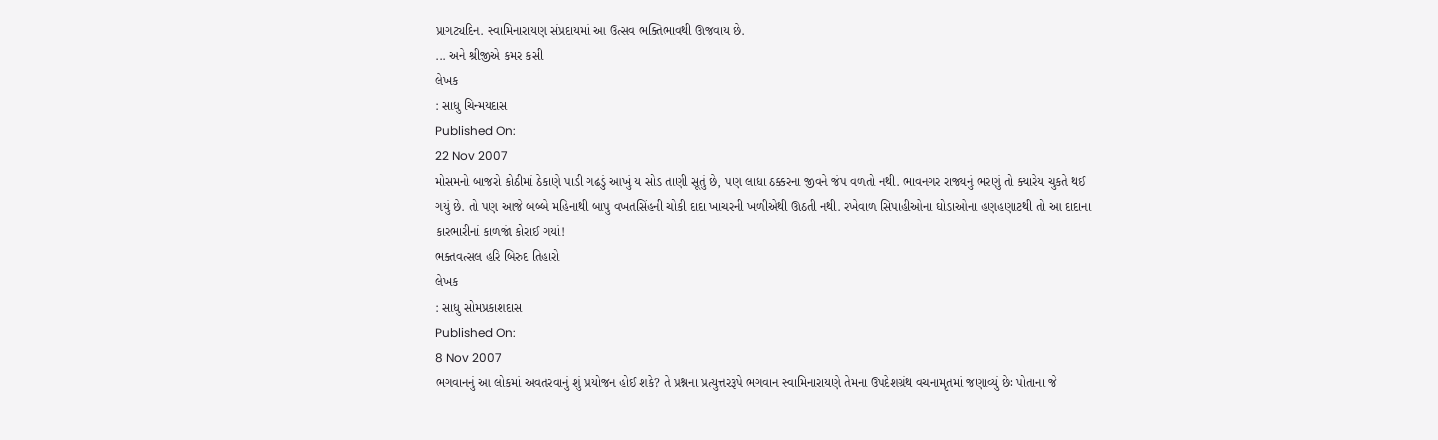પ્રાગટ્યદિન. સ્વામિનારાયણ સંપ્રદાયમાં આ ઉત્સવ ભક્તિભાવથી ઊજવાય છે.
... અને શ્રીજીએ કમર કસી
લેખક
: સાધુ ચિન્મયદાસ
Published On:
22 Nov 2007
મોસમનો બાજરો કોઠીમાં ઠેકાણે પાડી ગઢડું આખું ય સોડ તાણી સૂતું છે, પણ લાધા ઠક્કરના જીવને જંપ વળતો નથી. ભાવનગર રાજ્યનું ભરણું તો ક્યારેય ચુકતે થઈ ગયું છે. તો પણ આજે બબ્બે મહિનાથી બાપુ વખતસિંહની ચોકી દાદા ખાચરની ખળીએથી ઊઠતી નથી. રખેવાળ સિપાહીઓના ઘોડાઓના હણહણાટથી તો આ દાદાના કારભારીનાં કાળજાં કોરાઈ ગયાં!
ભક્તવત્સલ હરિ બિરુદ તિહારો
લેખક
: સાધુ સોમપ્રકાશદાસ
Published On:
8 Nov 2007
ભગવાનનું આ લોકમાં અવતરવાનું શું પ્રયોજન હોઈ શકે? તે પ્રશ્નના પ્રત્યુત્તરરૂપે ભગવાન સ્વામિનારાયણે તેમના ઉપદેશગ્રંથ વચનામૃતમાં જણાવ્યું છેઃ પોતાના જે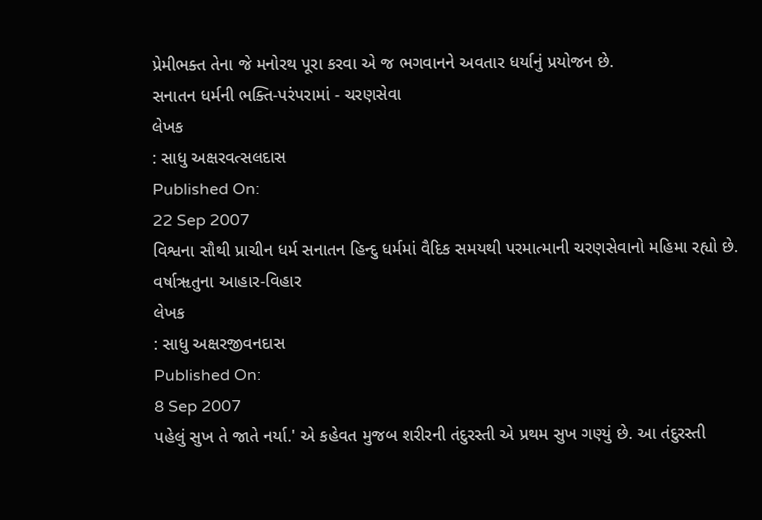પ્રેમીભક્ત તેના જે મનોરથ પૂરા કરવા એ જ ભગવાનને અવતાર ધર્યાનું પ્રયોજન છે.
સનાતન ધર્મની ભક્તિ-પરંપરામાં - ચરણસેવા
લેખક
: સાધુ અક્ષરવત્સલદાસ
Published On:
22 Sep 2007
વિશ્વના સૌથી પ્રાચીન ધર્મ સનાતન હિન્દુ ધર્મમાં વૈદિક સમયથી પરમાત્માની ચરણસેવાનો મહિમા રહ્યો છે.
વર્ષાૠતુના આહાર-વિહાર
લેખક
: સાધુ અક્ષરજીવનદાસ
Published On:
8 Sep 2007
પહેલું સુખ તે જાતે નર્યા.' એ કહેવત મુજબ શરીરની તંદુરસ્તી એ પ્રથમ સુખ ગણ્યું છે. આ તંદુરસ્તી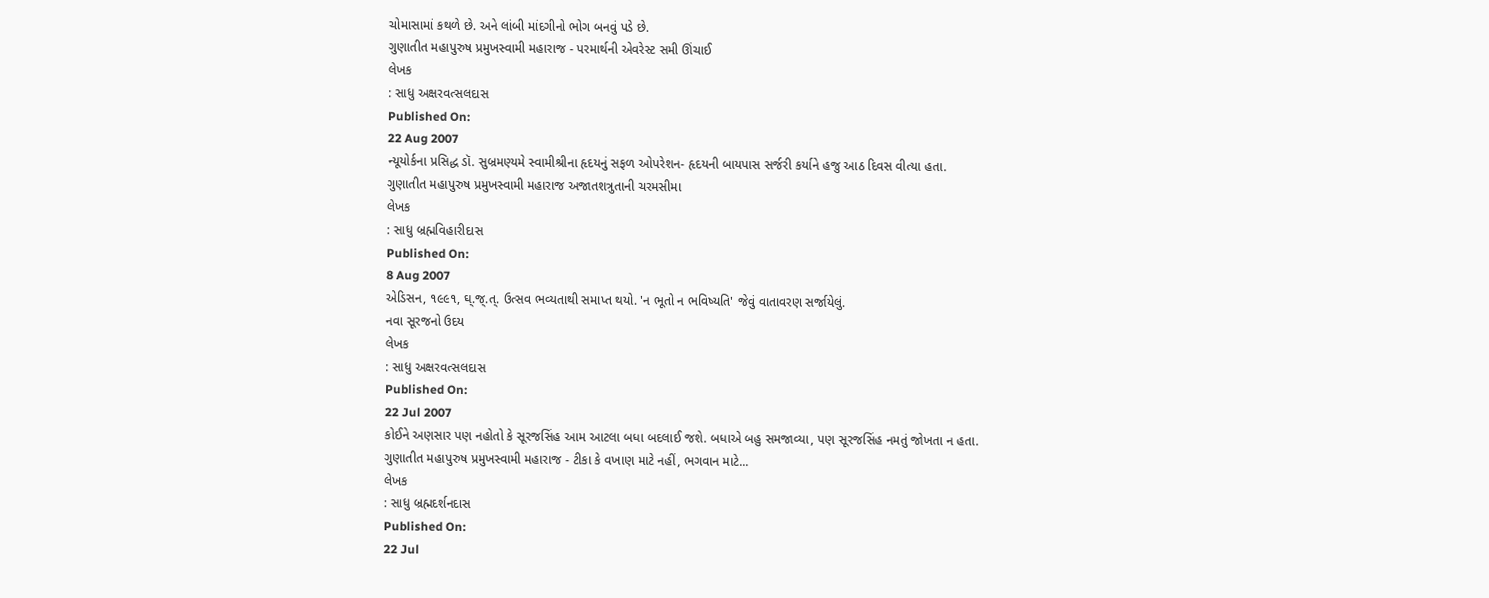ચોમાસામાં કથળે છે. અને લાંબી માંદગીનો ભોગ બનવું પડે છે.
ગુણાતીત મહાપુરુષ પ્રમુખસ્વામી મહારાજ - પરમાર્થની એવરેસ્ટ સમી ઊંચાઈ
લેખક
: સાધુ અક્ષરવત્સલદાસ
Published On:
22 Aug 2007
ન્યૂયોર્કના પ્રસિદ્ધ ડૉ. સુબ્રમણ્યમે સ્વામીશ્રીના હૃદયનું સફળ ઓપરેશન- હૃદયની બાયપાસ સર્જરી કર્યાને હજુ આઠ દિવસ વીત્યા હતા.
ગુણાતીત મહાપુરુષ પ્રમુખસ્વામી મહારાજ અજાતશત્રુતાની ચરમસીમા
લેખક
: સાધુ બ્રહ્મવિહારીદાસ
Published On:
8 Aug 2007
એડિસન, ૧૯૯૧, ઘ્.જ્.ત્. ઉત્સવ ભવ્યતાથી સમાપ્ત થયો. 'ન ભૂતો ન ભવિષ્યતિ' જેવું વાતાવરણ સર્જાયેલું.
નવા સૂરજનો ઉદય
લેખક
: સાધુ અક્ષરવત્સલદાસ
Published On:
22 Jul 2007
કોઈને અણસાર પણ નહોતો કે સૂરજસિંહ આમ આટલા બધા બદલાઈ જશે. બધાએ બહુ સમજાવ્યા, પણ સૂરજસિંહ નમતું જોખતા ન હતા.
ગુણાતીત મહાપુરુષ પ્રમુખસ્વામી મહારાજ - ટીકા કે વખાણ માટે નહીં, ભગવાન માટે...
લેખક
: સાધુ બ્રહ્મદર્શનદાસ
Published On:
22 Jul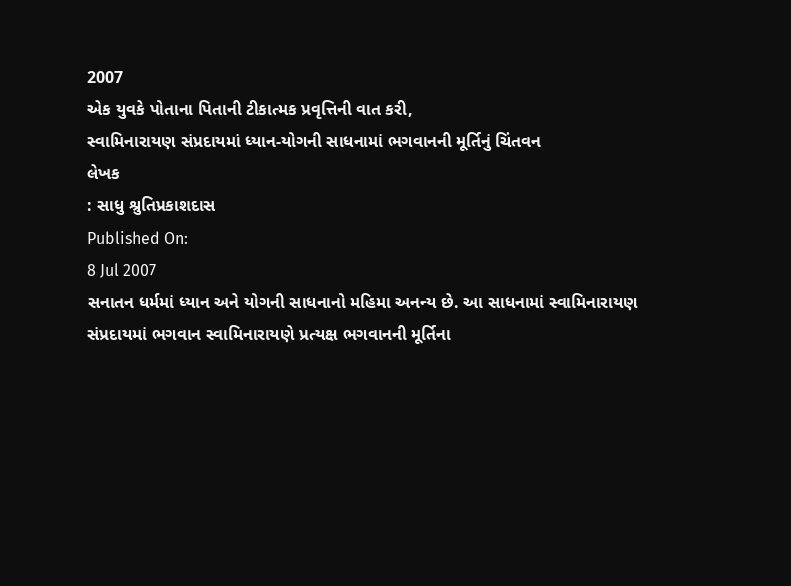2007
એક યુવકે પોતાના પિતાની ટીકાત્મક પ્રવૃત્તિની વાત કરી,
સ્વામિનારાયણ સંપ્રદાયમાં ધ્યાન-યોગની સાધનામાં ભગવાનની મૂર્તિનું ચિંતવન
લેખક
: સાધુ શ્રુતિપ્રકાશદાસ
Published On:
8 Jul 2007
સનાતન ધર્મમાં ધ્યાન અને યોગની સાધનાનો મહિમા અનન્ય છે. આ સાધનામાં સ્વામિનારાયણ સંપ્રદાયમાં ભગવાન સ્વામિનારાયણે પ્રત્યક્ષ ભગવાનની મૂર્તિના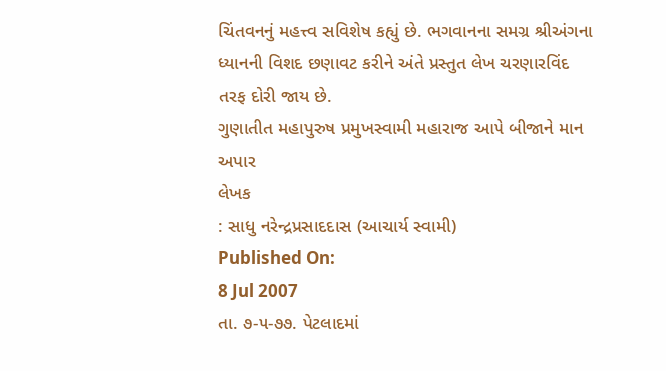ચિંતવનનું મહત્ત્વ સવિશેષ કહ્યું છે. ભગવાનના સમગ્ર શ્રીઅંગના ધ્યાનની વિશદ છણાવટ કરીને અંતે પ્રસ્તુત લેખ ચરણારવિંદ તરફ દોરી જાય છે.
ગુણાતીત મહાપુરુષ પ્રમુખસ્વામી મહારાજ આપે બીજાને માન અપાર
લેખક
: સાધુ નરેન્દ્રપ્રસાદદાસ (આચાર્ય સ્વામી)
Published On:
8 Jul 2007
તા. ૭-૫-૭૭. પેટલાદમાં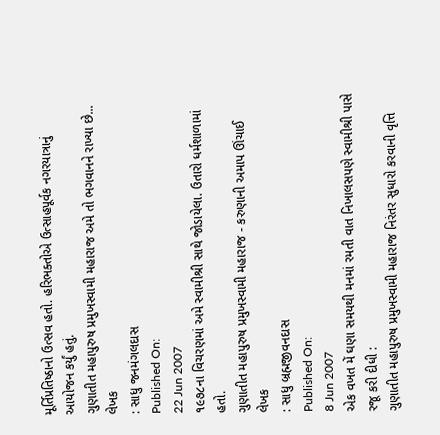મૂર્તિપ્રતિષ્ઠાનો ઉત્સવ હતો. હરિભક્તોએ ઉત્સાહપૂર્વક નગરયાત્રાનું આયોજન કર્યું હતું.
ગુણાતીત મહાપુરુષ પ્રમુખસ્વામી મહારાજ અમે તો ભગવાનને રાખ્યા છે...
લેખક
: સાધુ જનમંગલદાસ
Published On:
22 Jun 2007
૧૯૭૮ના વિચરણમાં અમે સ્વામીશ્રી સાથે જોડાયેલા. ઉતારો ધર્મશાળામાં હતો.
ગુણાતીત મહાપુરુષ પ્રમુખસ્વામી મહારાજ - કરુણાની અમાપ ઊંચાઈ
લેખક
: સાધુ બ્રહ્મજીવનદાસ
Published On:
8 Jun 2007
એક વખત મેં ઘણા સમયથી મનમાં રમતી વાત નિખાલસપણે સ્વામીશ્રી પાસે રજૂ કરી દીધી :
ગુણાતીત મહાપુરુષ પ્રમુખસ્વામી મહારાજ નિરંતર સુધારો કરવાની વૃત્તિ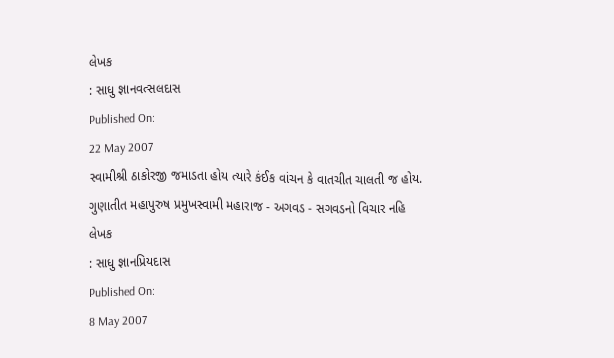લેખક
: સાધુ જ્ઞાનવત્સલદાસ
Published On:
22 May 2007
સ્વામીશ્રી ઠાકોરજી જમાડતા હોય ત્યારે કંઈક વાંચન કે વાતચીત ચાલતી જ હોય.
ગુણાતીત મહાપુરુષ પ્રમુખસ્વામી મહારાજ - અગવડ - સગવડનો વિચાર નહિ
લેખક
: સાધુ જ્ઞાનપ્રિયદાસ
Published On:
8 May 2007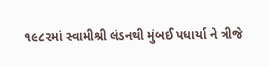૧૯૮૨માં સ્વામીશ્રી લંડનથી મુંબઈ પધાર્યા ને ત્રીજે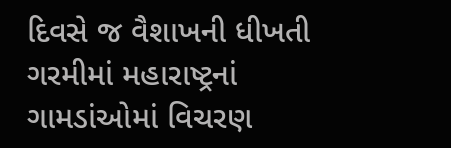દિવસે જ વૈશાખની ધીખતી ગરમીમાં મહારાષ્ટ્રનાં ગામડાંઓમાં વિચરણ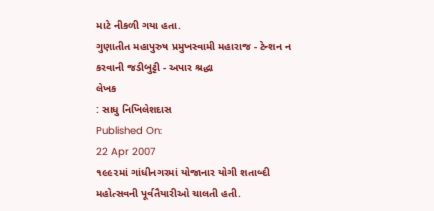માટે નીકળી ગયા હતા.
ગુણાતીત મહાપુરુષ પ્રમુખસ્વામી મહારાજ - ટેન્શન ન કરવાની જડીબુટ્ટી - અપાર શ્રદ્ધા
લેખક
: સાધુ નિખિલેશદાસ
Published On:
22 Apr 2007
૧૯૯૨માં ગાંધીનગરમાં યોજાનાર યોગી શતાબ્દી મહોત્સવની પૂર્વતૈયારીઓ ચાલતી હતી.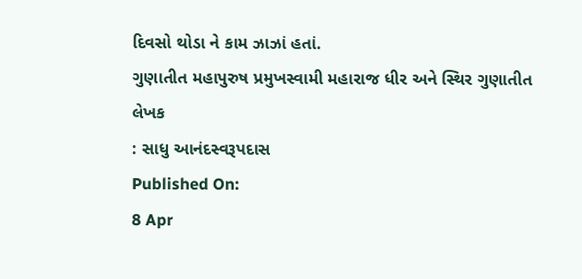દિવસો થોડા ને કામ ઝાઝાં હતાં.
ગુણાતીત મહાપુરુષ પ્રમુખસ્વામી મહારાજ ધીર અને સ્થિર ગુણાતીત
લેખક
: સાધુ આનંદસ્વરૂપદાસ
Published On:
8 Apr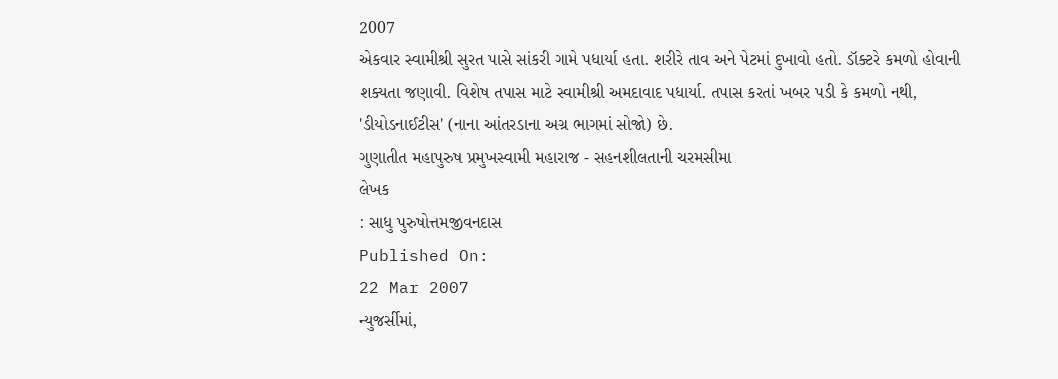2007
એકવાર સ્વામીશ્રી સુરત પાસે સાંકરી ગામે પધાર્યા હતા. શરીરે તાવ અને પેટમાં દુખાવો હતો. ડૉક્ટરે કમળો હોવાની શક્યતા જણાવી. વિશેષ તપાસ માટે સ્વામીશ્રી અમદાવાદ પધાર્યા. તપાસ કરતાં ખબર પડી કે કમળો નથી, 'ડીયોડનાઈટીસ' (નાના આંતરડાના અગ્ર ભાગમાં સોજો) છે.
ગુણાતીત મહાપુરુષ પ્રમુખસ્વામી મહારાજ - સહનશીલતાની ચરમસીમા
લેખક
: સાધુ પુરુષોત્તમજીવનદાસ
Published On:
22 Mar 2007
ન્યુજર્સીમાં,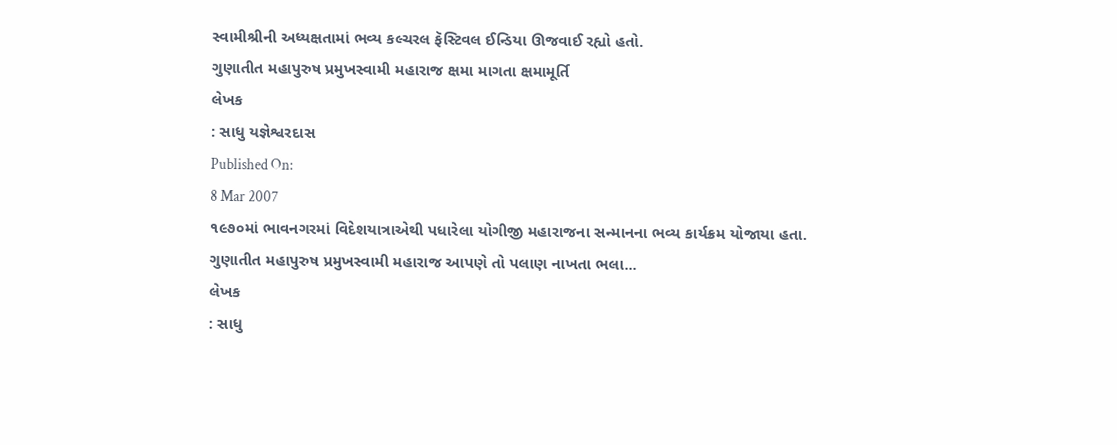સ્વામીશ્રીની અધ્યક્ષતામાં ભવ્ય કલ્ચરલ ફૅસ્ટિવલ ઈન્ડિયા ઊજવાઈ રહ્યો હતો.
ગુણાતીત મહાપુરુષ પ્રમુખસ્વામી મહારાજ ક્ષમા માગતા ક્ષમામૂર્તિ
લેખક
: સાધુ યજ્ઞેશ્વરદાસ
Published On:
8 Mar 2007
૧૯૭૦માં ભાવનગરમાં વિદેશયાત્રાએથી પધારેલા યોગીજી મહારાજના સન્માનના ભવ્ય કાર્યક્રમ યોજાયા હતા.
ગુણાતીત મહાપુરુષ પ્રમુખસ્વામી મહારાજ આપણે તો પલાણ નાખતા ભલા...
લેખક
: સાધુ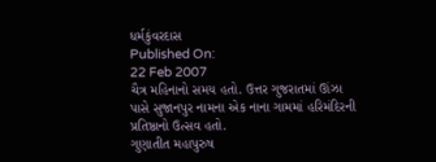ધર્મકુંવરદાસ
Published On:
22 Feb 2007
ચૈત્ર મહિનાનો સમય હતો. ઉત્તર ગુજરાતમાં ઊંઝા પાસે સુજાનપુર નામના એક નાના ગામમાં હરિમંદિરની પ્રતિષ્ઠાનો ઉત્સવ હતો.
ગુણાતીત મહાપુરુષ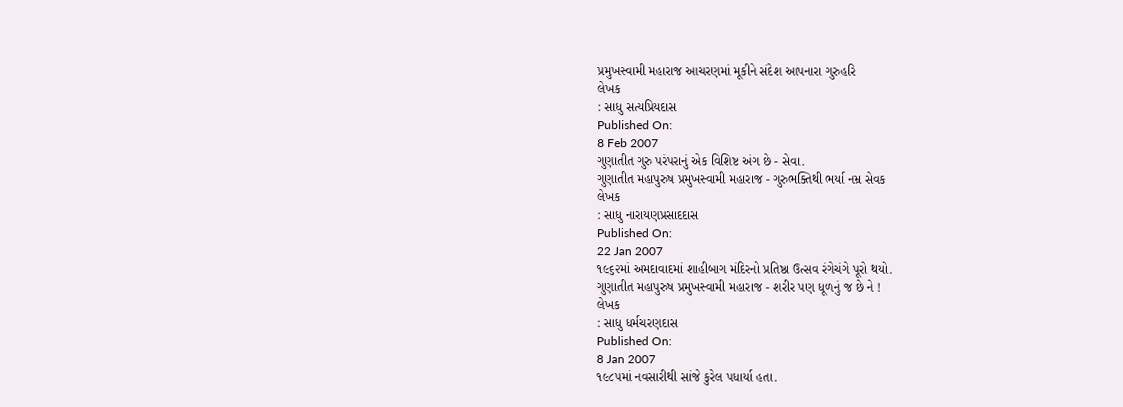પ્રમુખસ્વામી મહારાજ આચરણમાં મૂકીને સંદેશ આપનારા ગુરુહરિ
લેખક
: સાધુ સત્યપ્રિયદાસ
Published On:
8 Feb 2007
ગુણાતીત ગુરુ પરંપરાનું એક વિશિષ્ટ અંગ છે - સેવા.
ગુણાતીત મહાપુરુષ પ્રમુખસ્વામી મહારાજ - ગુરુભક્તિથી ભર્યા નમ્ર સેવક
લેખક
: સાધુ નારાયણપ્રસાદદાસ
Published On:
22 Jan 2007
૧૯૬૨માં અમદાવાદમાં શાહીબાગ મંદિરનો પ્રતિષ્ઠા ઉત્સવ રંગેચંગે પૂરો થયો.
ગુણાતીત મહાપુરુષ પ્રમુખસ્વામી મહારાજ - શરીર પણ ધૂળનું જ છે ને !
લેખક
: સાધુ ધર્મચરણદાસ
Published On:
8 Jan 2007
૧૯૮૫માં નવસારીથી સાંજે કુરેલ પધાર્યા હતા.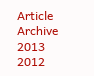Article Archive
2013
2012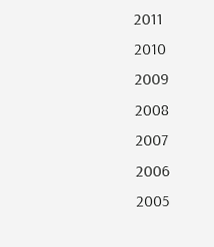2011
2010
2009
2008
2007
2006
2005